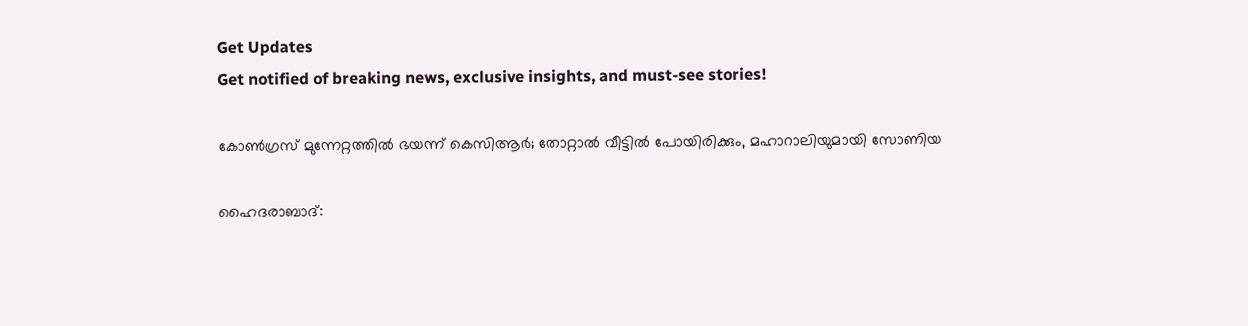Get Updates
Get notified of breaking news, exclusive insights, and must-see stories!

കോണ്‍ഗ്രസ് മുന്നേറ്റത്തില്‍ ഭയന്ന് കെസിആര്‍; തോറ്റാല്‍ വീട്ടില്‍ പോയിരിക്കും, മഹാറാലിയുമായി സോണിയ

ഹൈദരാബാദ്: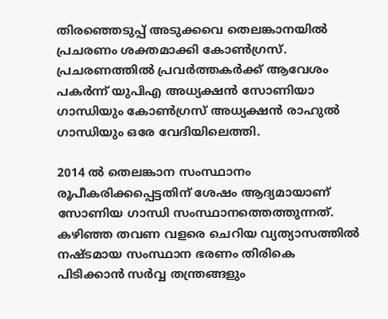തിരഞ്ഞെടുപ്പ് അടുക്കവെ തെലങ്കാനയില്‍ പ്രചരണം ശക്തമാക്കി കോണ്‍ഗ്രസ്. പ്രചരണത്തില്‍ പ്രവര്‍ത്തകര്‍ക്ക് ആവേശം പകര്‍ന്ന് യുപിഎ അധ്യക്ഷന്‍ സോണിയാ ഗാന്ധിയും കോണ്‍ഗ്രസ് അധ്യക്ഷന്‍ രാഹുല്‍ ഗാന്ധിയും ഒരേ വേദിയിലെത്തി.

2014 ല്‍ തെലങ്കാന സംസ്ഥാനം രൂപീകരിക്കപ്പെട്ടതിന് ശേഷം ആദ്യമായാണ് സോണിയ ഗാന്ധി സംസ്ഥാനത്തെത്തുന്നത്. കഴിഞ്ഞ തവണ വളരെ ചെറിയ വ്യത്യാസത്തില്‍ നഷ്ടമായ സംസ്ഥാന ഭരണം തിരികെ പിടിക്കാന്‍ സര്‍വ്വ തന്ത്രങ്ങളും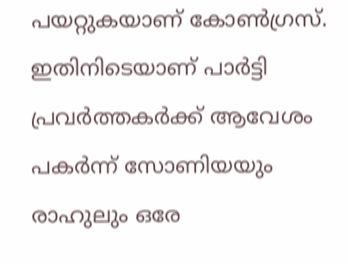പയറ്റുകയാണ് കോണ്‍ഗ്രസ്. ഇതിനിടെയാണ് പാര്‍ട്ടി പ്രവര്‍ത്തകര്‍ക്ക് ആവേശം പകര്‍ന്ന് സോണിയയും രാഹുലും ഒരേ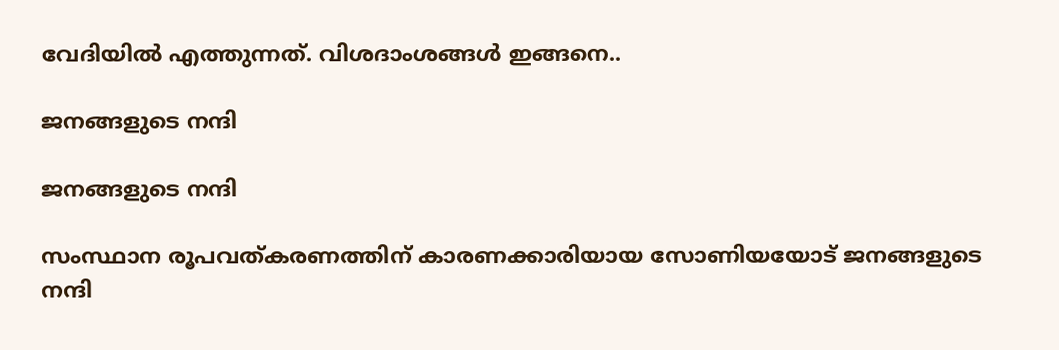വേദിയില്‍ എത്തുന്നത്. വിശദാംശങ്ങള്‍ ഇങ്ങനെ..

ജനങ്ങളുടെ നന്ദി

ജനങ്ങളുടെ നന്ദി

സംസ്ഥാന രൂപവത്കരണത്തിന് കാരണക്കാരിയായ സോണിയയോട് ജനങ്ങളുടെ നന്ദി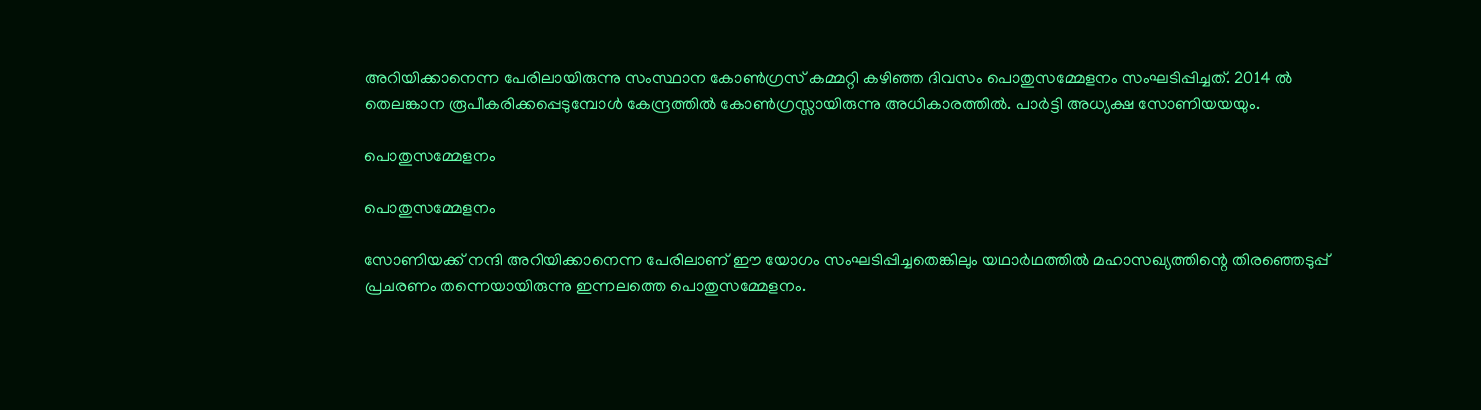അറിയിക്കാനെന്ന പേരിലായിരുന്നു സംസ്ഥാന കോണ്‍ഗ്രസ് കമ്മറ്റി കഴിഞ്ഞ ദിവസം പൊതുസമ്മേളനം സംഘടിപ്പിച്ചത്. 2014 ല്‍ തെലങ്കാന രൂപീകരിക്കപ്പെടുമ്പോള്‍ കേന്ദ്രത്തില്‍ കോണ്‍ഗ്രസ്സായിരുന്നു അധികാരത്തില്‍. പാര്‍ട്ടി അധ്യക്ഷ സോണിയയയും.

പൊതുസമ്മേളനം

പൊതുസമ്മേളനം

സോണിയക്ക് നന്ദി അറിയിക്കാനെന്ന പേരിലാണ് ഈ യോഗം സംഘടിപ്പിച്ചതെങ്കിലും യഥാര്‍ഥത്തില്‍ മഹാസഖ്യത്തിന്റെ തിരഞ്ഞെടുപ്പ് പ്രചരണം തന്നെയായിരുന്നു ഇന്നലത്തെ പൊതുസമ്മേളനം.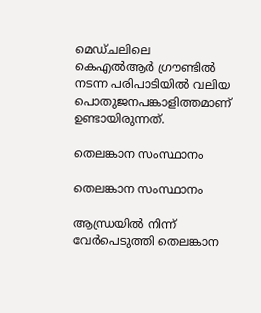മെഡ്ചലിലെ കെഎല്‍ആര്‍ ഗ്രൗണ്ടില്‍ നടന്ന പരിപാടിയില്‍ വലിയ പൊതുജനപങ്കാളിത്തമാണ് ഉണ്ടായിരുന്നത്.

തെലങ്കാന സംസ്ഥാനം

തെലങ്കാന സംസ്ഥാനം

ആന്ധ്രയില്‍ നിന്ന് വേര്‍പെടുത്തി തെലങ്കാന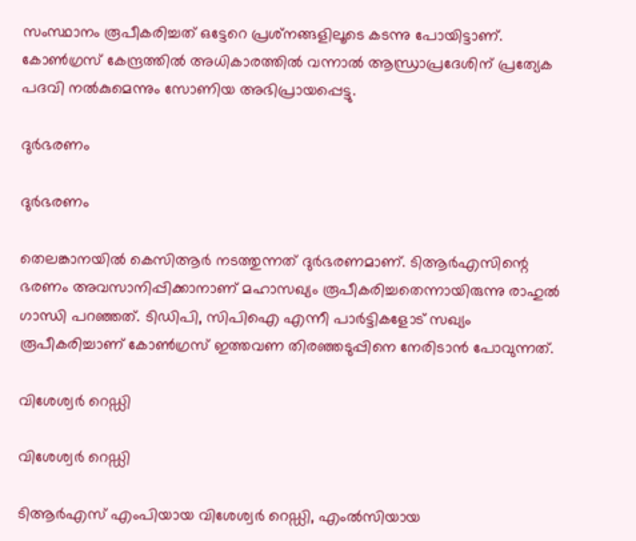സംസ്ഥാനം രൂപീകരിച്ചത് ഒട്ടേറെ പ്രശ്‌നങ്ങളിലൂടെ കടന്നു പോയിട്ടാണ്. കോണ്‍ഗ്രസ് കേന്ദ്രത്തില്‍ അധികാരത്തില്‍ വന്നാല്‍ ആന്ധ്രാപ്രദേശിന് പ്രത്യേക പദവി നല്‍കുമെന്നും സോണിയ അഭിപ്രായപ്പെട്ടു.

ദുര്‍ഭരണം

ദുര്‍ഭരണം

തെലങ്കാനയില്‍ കെസിആർ നടത്തുന്നത് ദുര്‍ഭരണമാണ്. ടിആര്‍എസിന്റെ ഭരണം അവസാനിപ്പിക്കാനാണ് മഹാസഖ്യം രൂപീകരിച്ചതെന്നായിരുന്നു രാഹുല്‍ ഗാന്ധി പറഞ്ഞത്. ടിഡിപി, സിപിഐ എന്നീ പാര്‍ട്ടികളോട് സഖ്യം രൂപീകരിച്ചാണ് കോണ്‍ഗ്രസ് ഇത്തവണ തിരഞ്ഞടുപ്പിനെ നേരിടാന്‍ പോവുന്നത്.

വിശേശ്വര്‍ റെഡ്ഡി

വിശേശ്വര്‍ റെഡ്ഡി

ടിആര്‍എസ് എംപിയായ വിശേശ്വര്‍ റെഡ്ഡി, എംല്‍സിയായ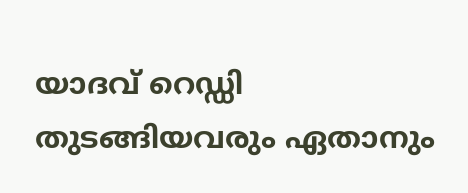യാദവ് റെഡ്ഡി തുടങ്ങിയവരും ഏതാനും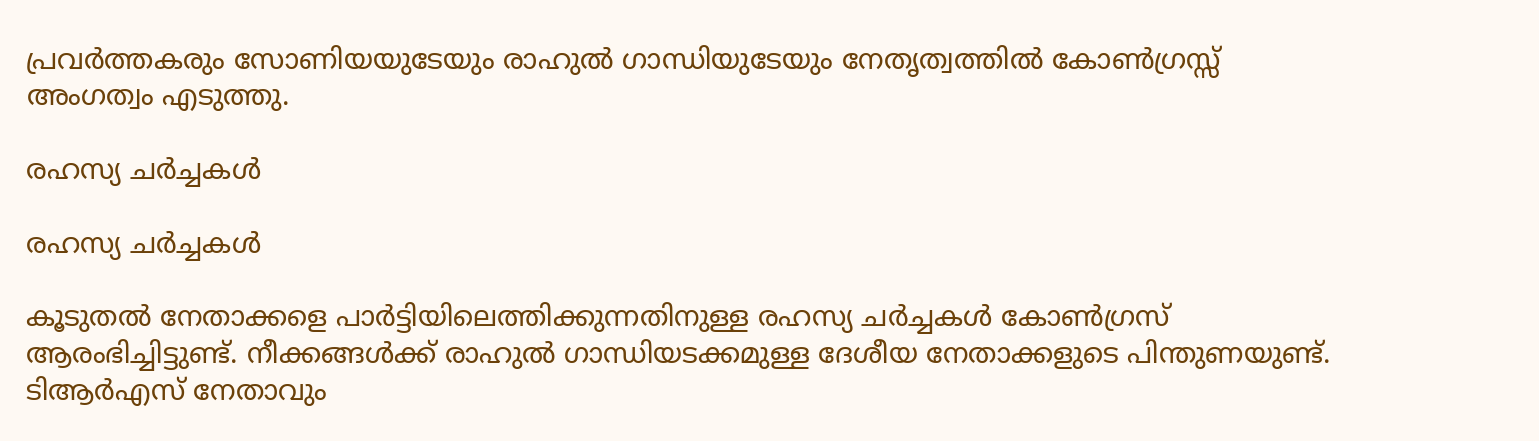പ്രവര്‍ത്തകരും സോണിയയുടേയും രാഹുല്‍ ഗാന്ധിയുടേയും നേതൃത്വത്തില്‍ കോണ്‍ഗ്രസ്സ് അംഗത്വം എടുത്തു.

രഹസ്യ ചര്‍ച്ചകള്‍

രഹസ്യ ചര്‍ച്ചകള്‍

കൂടുതല്‍ നേതാക്കളെ പാര്‍ട്ടിയിലെത്തിക്കുന്നതിനുള്ള രഹസ്യ ചര്‍ച്ചകള്‍ കോണ്‍ഗ്രസ് ആരംഭിച്ചിട്ടുണ്ട്. നീക്കങ്ങള്‍ക്ക് രാഹുല്‍ ഗാന്ധിയടക്കമുള്ള ദേശീയ നേതാക്കളുടെ പിന്തുണയുണ്ട്. ടിആര്‍എസ് നേതാവും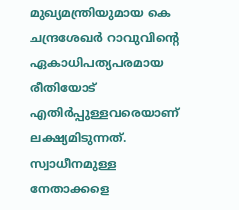മുഖ്യമന്ത്രിയുമായ കെ ചന്ദ്രശേഖര്‍ റാവുവിന്റെ ഏകാധിപത്യപരമായ രീതിയോട് എതിര്‍പ്പുള്ളവരെയാണ് ലക്ഷ്യമിടുന്നത്. സ്വാധീനമുള്ള നേതാക്കളെ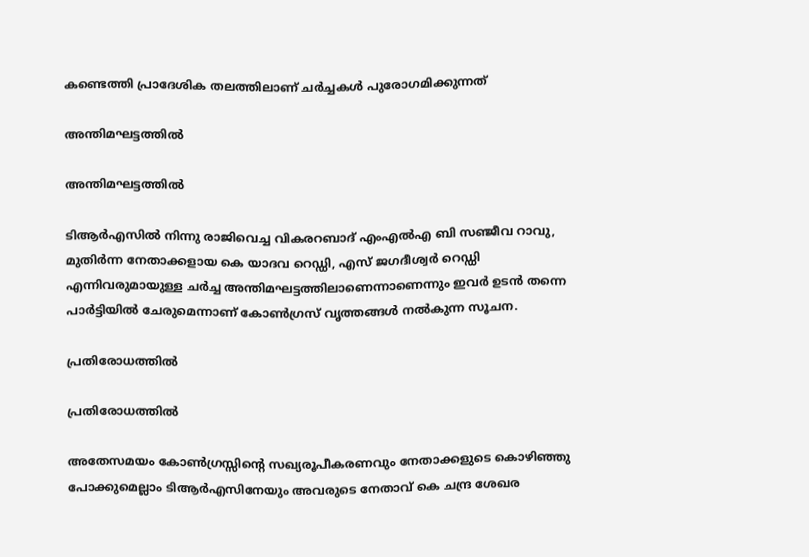കണ്ടെത്തി പ്രാദേശിക തലത്തിലാണ് ചര്‍ച്ചകള്‍ പുരോഗമിക്കുന്നത്

അന്തിമഘട്ടത്തില്‍

അന്തിമഘട്ടത്തില്‍

ടിആര്‍എസില്‍ നിന്നു രാജിവെച്ച വികരറബാദ് എംഎല്‍എ ബി സഞ്ജീവ റാവു, മുതിര്‍ന്ന നേതാക്കളായ കെ യാദവ റെഡ്ഡി, എസ് ജഗദീശ്വര്‍ റെഡ്ഡി എന്നിവരുമായുള്ള ചര്‍ച്ച അന്തിമഘട്ടത്തിലാണെന്നാണെന്നും ഇവര്‍ ഉടന്‍ തന്നെ പാര്‍ട്ടിയില്‍ ചേരുമെന്നാണ് കോണ്‍ഗ്രസ് വൃത്തങ്ങള്‍ നല്‍കുന്ന സൂചന.

പ്രതിരോധത്തില്‍

പ്രതിരോധത്തില്‍

അതേസമയം കോണ്‍ഗ്രസ്സിന്റെ സഖ്യരൂപീകരണവും നേതാക്കളുടെ കൊഴിഞ്ഞു പോക്കുമെല്ലാം ടിആര്‍എസിനേയും അവരുടെ നേതാവ് കെ ചന്ദ്ര ശേഖര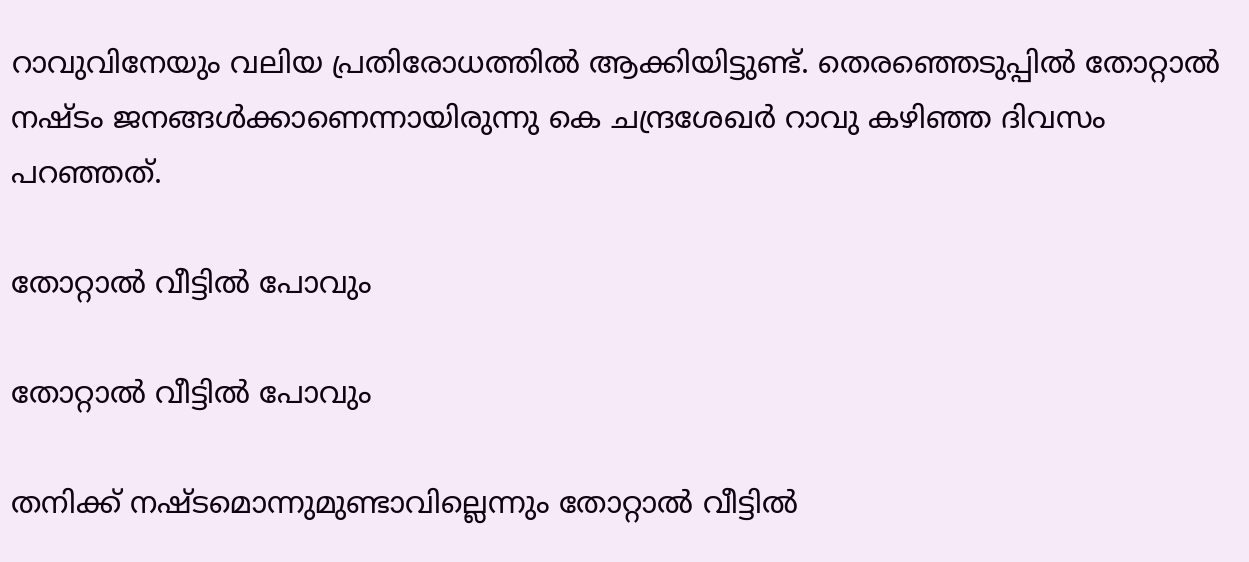റാവുവിനേയും വലിയ പ്രതിരോധത്തില്‍ ആക്കിയിട്ടുണ്ട്. തെരഞ്ഞെടുപ്പില്‍ തോറ്റാല്‍ നഷ്ടം ജനങ്ങള്‍ക്കാണെന്നായിരുന്നു കെ ചന്ദ്രശേഖര്‍ റാവു കഴിഞ്ഞ ദിവസം പറഞ്ഞത്.

തോറ്റാല്‍ വീട്ടില്‍ പോവും

തോറ്റാല്‍ വീട്ടില്‍ പോവും

തനിക്ക് നഷ്ടമൊന്നുമുണ്ടാവില്ലെന്നും തോറ്റാല്‍ വീട്ടില്‍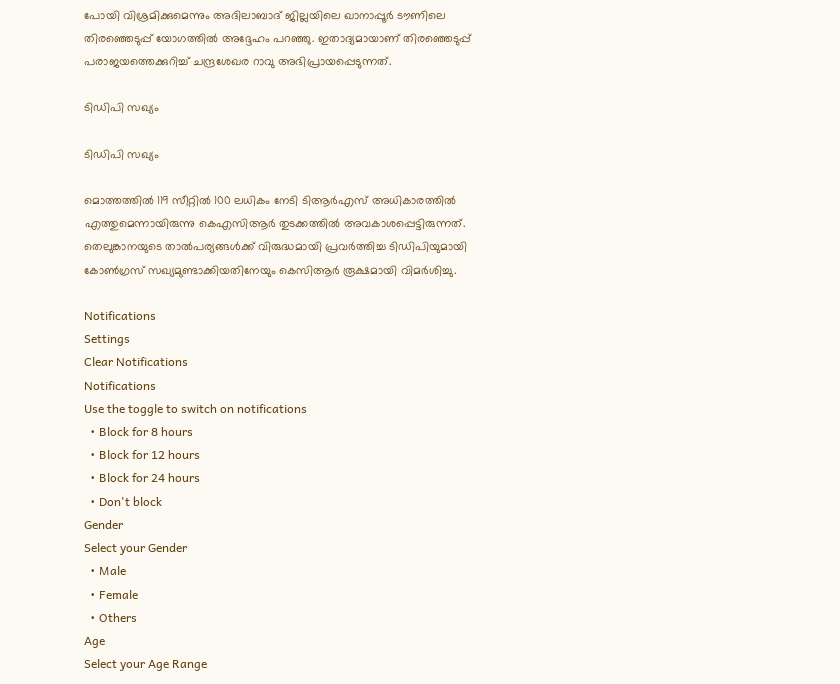പോയി വിശ്രമിക്കുമെന്നും അദിലാബാദ് ജില്ലയിലെ ഖാനാപ്പൂര്‍ ടൗണിലെ തിരഞ്ഞെടുപ്പ് യോഗത്തില്‍ അദ്ദേഹം പറഞ്ഞു. ഇതാദ്യമായാണ് തിരഞ്ഞെടുപ്പ് പരാജയത്തെക്കുറിച്ച് ചന്ദ്രശേഖര റാവു അഭിപ്രായപ്പെടുന്നത്.

ടിഡിപി സഖ്യം

ടിഡിപി സഖ്യം

മൊത്തത്തില്‍ 119 സീറ്റില്‍ 100 ലധികം നേടി ടിആര്‍എസ് അധികാരത്തില്‍ എത്തുമെന്നായിരുന്നു കെഎസിആര്‍ തുടക്കത്തില്‍ അവകാശപ്പെട്ടിരുന്നത്. തെലുങ്കാനയുടെ താല്‍പര്യങ്ങള്‍ക്ക് വിരുദ്ധമായി പ്രവര്‍ത്തിച്ച ടിഡിപിയുമായി കോണ്‍ഗ്രസ് സഖ്യമുണ്ടാക്കിയതിനേയും കെസിആര്‍ രൂക്ഷമായി വിമര്‍ശിച്ചു.

Notifications
Settings
Clear Notifications
Notifications
Use the toggle to switch on notifications
  • Block for 8 hours
  • Block for 12 hours
  • Block for 24 hours
  • Don't block
Gender
Select your Gender
  • Male
  • Female
  • Others
Age
Select your Age Range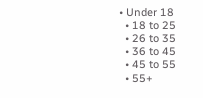• Under 18
  • 18 to 25
  • 26 to 35
  • 36 to 45
  • 45 to 55
  • 55+